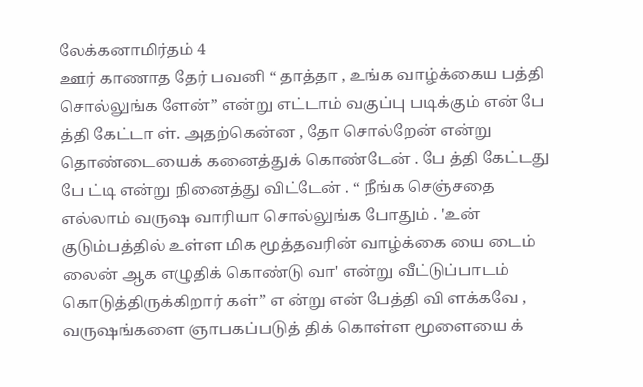லேக்கனாமிர்தம் 4
ஊர் காணாத தேர் பவனி “ தாத்தா , உங்க வாழ்க்கைய பத்தி சொல்லுங்க ளேன்” என்று எட்டாம் வகுப்பு படிக்கும் என் பே த்தி கேட்டா ள். அதற்கென்ன , தோ சொல்றேன் என்று தொண்டையைக் கனைத்துக் கொண்டேன் . பே த்தி கேட்டது பே ட்டி என்று நினைத்து விட்டேன் . “ நீங்க செஞ்சதை எல்லாம் வருஷ வாரியா சொல்லுங்க போதும் . 'உன் குடும்பத்தில் உள்ள மிக மூத்தவரின் வாழ்க்கை யை டைம் லைன் ஆக எழுதிக் கொண்டு வா' என்று வீட்டுப்பாடம் கொடுத்திருக்கிறார் கள்” எ ன்று என் பேத்தி வி ளக்கவே , வருஷங்களை ஞாபகப்படுத் திக் கொள்ள மூளையை க்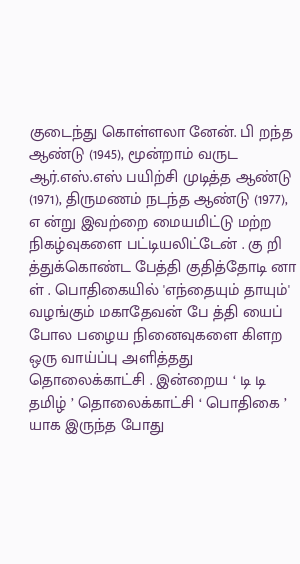குடைந்து கொள்ளலா னேன். பி றந்த ஆண்டு (1945), மூன்றாம் வருட ஆர்.எஸ்.எஸ் பயிற்சி முடித்த ஆண்டு (1971), திருமணம் நடந்த ஆண்டு (1977), எ ன்று இவற்றை மையமிட்டு மற்ற நிகழ்வுகளை பட்டியலிட்டேன் . கு றி த்துக்கொண்ட பேத்தி குதித்தோடி னா ள் . பொதிகையில் 'எந்தையும் தாயும்' வழங்கும் மகாதேவன் பே த்தி யைப் போல பழைய நினைவுகளை கிளற ஒரு வாய்ப்பு அளித்தது தொலைக்காட்சி . இன்றைய ‘ டி டி தமிழ் ’ தொலைக்காட்சி ‘ பொதிகை ’ யாக இருந்த போது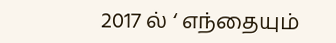2017 ல் ‘ எந்தையும்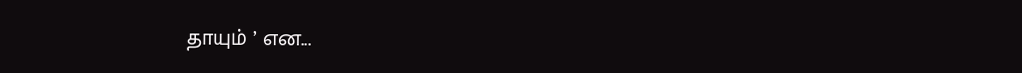தாயும் ’ என...